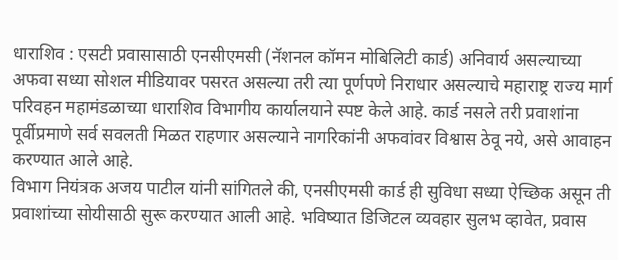धाराशिव : एसटी प्रवासासाठी एनसीएमसी (नॅशनल कॉमन मोबिलिटी कार्ड) अनिवार्य असल्याच्या अफवा सध्या सोशल मीडियावर पसरत असल्या तरी त्या पूर्णपणे निराधार असल्याचे महाराष्ट्र राज्य मार्ग परिवहन महामंडळाच्या धाराशिव विभागीय कार्यालयाने स्पष्ट केले आहे. कार्ड नसले तरी प्रवाशांना पूर्वीप्रमाणे सर्व सवलती मिळत राहणार असल्याने नागरिकांनी अफवांवर विश्वास ठेवू नये, असे आवाहन करण्यात आले आहे.
विभाग नियंत्रक अजय पाटील यांनी सांगितले की, एनसीएमसी कार्ड ही सुविधा सध्या ऐच्छिक असून ती प्रवाशांच्या सोयीसाठी सुरू करण्यात आली आहे. भविष्यात डिजिटल व्यवहार सुलभ व्हावेत, प्रवास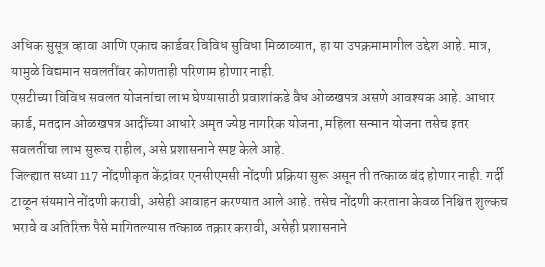अधिक सुसूत्र व्हावा आणि एकाच कार्डवर विविध सुविधा मिळाव्यात, हा या उपक्रमामागील उद्देश आहे. मात्र, यामुळे विद्यमान सवलतींवर कोणताही परिणाम होणार नाही.
एसटीच्या विविध सवलत योजनांचा लाभ घेण्यासाठी प्रवाशांकडे वैध ओळखपत्र असणे आवश्यक आहे. आधार कार्ड, मतदान ओळखपत्र आदींच्या आधारे अमृत ज्येष्ठ नागरिक योजना, महिला सन्मान योजना तसेच इतर सवलतींचा लाभ सुरूच राहील, असे प्रशासनाने स्पष्ट केले आहे.
जिल्ह्यात सध्या 117 नोंदणीकृत केंद्रांवर एनसीएमसी नोंदणी प्रक्रिया सुरू असून ती तत्काळ बंद होणार नाही. गर्दी टाळून संयमाने नोंदणी करावी, असेही आवाहन करण्यात आले आहे. तसेच नोंदणी करताना केवळ निश्चित शुल्कच भरावे व अतिरिक्त पैसे मागितल्यास तत्काळ तक्रार करावी, असेही प्रशासनाने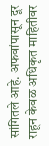सांगितले आहे. अफवांपासून दूर राहून केवळ अधिकृत माहितीवर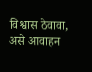विश्वास ठेवावा, असे आवाहन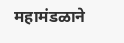महामंडळाने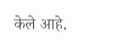केले आहे.